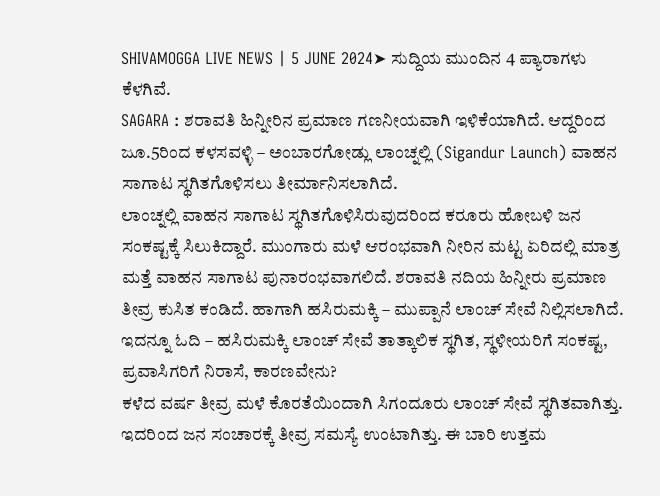SHIVAMOGGA LIVE NEWS | 5 JUNE 2024➤ ಸುದ್ದಿಯ ಮುಂದಿನ 4 ಪ್ಯಾರಾಗಳು ಕೆಳಗಿವೆ.
SAGARA : ಶರಾವತಿ ಹಿನ್ನೀರಿನ ಪ್ರಮಾಣ ಗಣನೀಯವಾಗಿ ಇಳಿಕೆಯಾಗಿದೆ. ಆದ್ದರಿಂದ ಜೂ.5ರಿಂದ ಕಳಸವಳ್ಳಿ – ಅಂಬಾರಗೋಡ್ಲು ಲಾಂಚ್ನಲ್ಲಿ (Sigandur Launch) ವಾಹನ ಸಾಗಾಟ ಸ್ಥಗಿತಗೊಳಿಸಲು ತೀರ್ಮಾನಿಸಲಾಗಿದೆ.
ಲಾಂಚ್ನಲ್ಲಿ ವಾಹನ ಸಾಗಾಟ ಸ್ಥಗಿತಗೊಳಿಸಿರುವುದರಿಂದ ಕರೂರು ಹೋಬಳಿ ಜನ ಸಂಕಷ್ಟಕ್ಕೆ ಸಿಲುಕಿದ್ದಾರೆ. ಮುಂಗಾರು ಮಳೆ ಆರಂಭವಾಗಿ ನೀರಿನ ಮಟ್ಟ ಏರಿದಲ್ಲಿ ಮಾತ್ರ ಮತ್ತೆ ವಾಹನ ಸಾಗಾಟ ಪುನಾರಂಭವಾಗಲಿದೆ. ಶರಾವತಿ ನದಿಯ ಹಿನ್ನೀರು ಪ್ರಮಾಣ ತೀವ್ರ ಕುಸಿತ ಕಂಡಿದೆ. ಹಾಗಾಗಿ ಹಸಿರುಮಕ್ಕಿ – ಮುಪ್ಪಾನೆ ಲಾಂಚ್ ಸೇವೆ ನಿಲ್ಲಿಸಲಾಗಿದೆ.
ಇದನ್ನೂ ಓದಿ – ಹಸಿರುಮಕ್ಕಿ ಲಾಂಚ್ ಸೇವೆ ತಾತ್ಕಾಲಿಕ ಸ್ಥಗಿತ, ಸ್ಥಳೀಯರಿಗೆ ಸಂಕಷ್ಟ, ಪ್ರವಾಸಿಗರಿಗೆ ನಿರಾಸೆ, ಕಾರಣವೇನು?
ಕಳೆದ ವರ್ಷ ತೀವ್ರ ಮಳೆ ಕೊರತೆಯಿಂದಾಗಿ ಸಿಗಂದೂರು ಲಾಂಚ್ ಸೇವೆ ಸ್ಥಗಿತವಾಗಿತ್ತು. ಇದರಿಂದ ಜನ ಸಂಚಾರಕ್ಕೆ ತೀವ್ರ ಸಮಸ್ಯೆ ಉಂಟಾಗಿತ್ತು. ಈ ಬಾರಿ ಉತ್ತಮ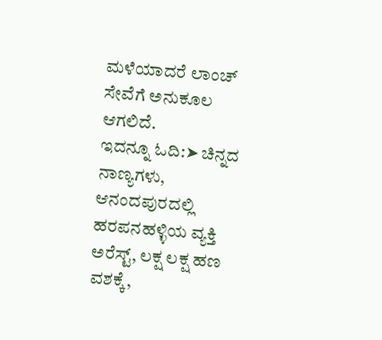ಮಳೆಯಾದರೆ ಲಾಂಚ್ ಸೇವೆಗೆ ಅನುಕೂಲ ಆಗಲಿದೆ.
ಇದನ್ನೂ ಓದಿ:➤ ಚಿನ್ನದ ನಾಣ್ಯಗಳು, ಆನಂದಪುರದಲ್ಲಿ ಹರಪನಹಳ್ಳಿಯ ವ್ಯಕ್ತಿ ಅರೆಸ್ಟ್, ಲಕ್ಷ ಲಕ್ಷ ಹಣ ವಶಕ್ಕೆ,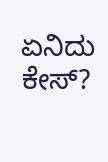ಏನಿದು ಕೇಸ್?